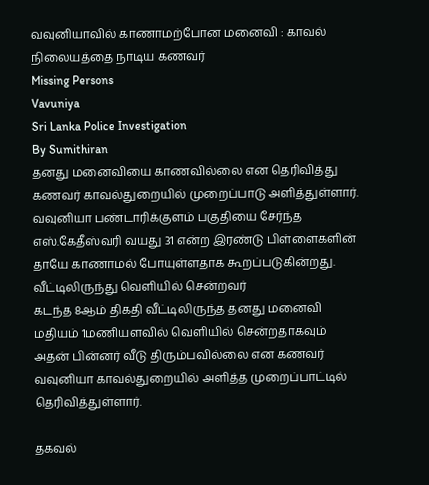வவுனியாவில் காணாமற்போன மனைவி : காவல் நிலையத்தை நாடிய கணவர்
Missing Persons
Vavuniya
Sri Lanka Police Investigation
By Sumithiran
தனது மனைவியை காணவில்லை என தெரிவித்து கணவர் காவல்துறையில் முறைப்பாடு அளித்துள்ளார்.
வவுனியா பண்டாரிக்குளம் பகுதியை சேர்ந்த எஸ்.கேதீஸ்வரி வயது 31 என்ற இரண்டு பிள்ளைகளின் தாயே காணாமல் போயுள்ளதாக கூறப்படுகின்றது.
வீட்டிலிருந்து வெளியில் சென்றவர்
கடந்த 8ஆம் திகதி வீட்டிலிருந்த தனது மனைவி மதியம் 1மணியளவில் வெளியில் சென்றதாகவும் அதன் பின்னர் வீடு திரும்பவில்லை என கணவர் வவுனியா காவல்துறையில் அளித்த முறைப்பாட்டில் தெரிவித்துள்ளார்.

தகவல்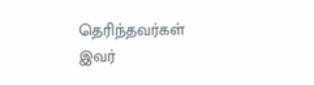தெரிந்தவர்கள்
இவர்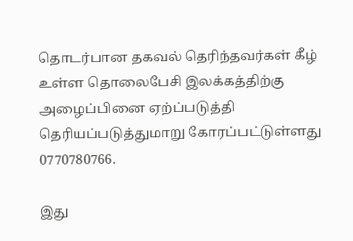தொடர்பான தகவல் தெரிந்தவர்கள் கீழ் உள்ள தொலைபேசி இலக்கத்திற்கு அழைப்பினை ஏற்ப்படுத்தி தெரியப்படுத்துமாறு கோரப்பட்டுள்ளது 0770780766.

இது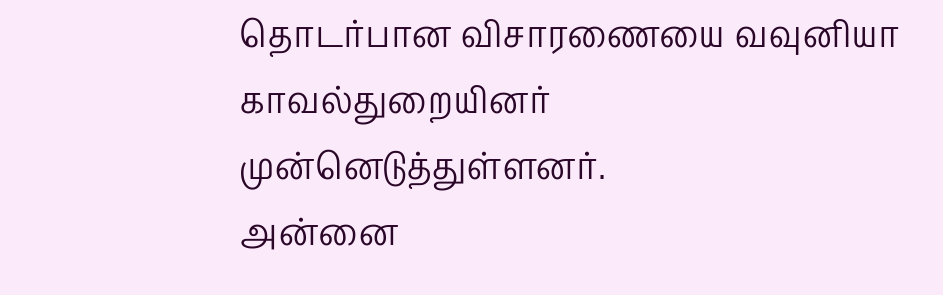தொடர்பான விசாரணையை வவுனியா காவல்துறையினர் முன்னெடுத்துள்ளனர்.
அன்னை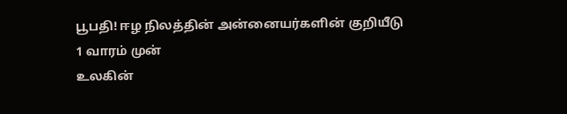பூபதி! ஈழ நிலத்தின் அன்னையர்களின் குறியீடு
1 வாரம் முன்
உலகின்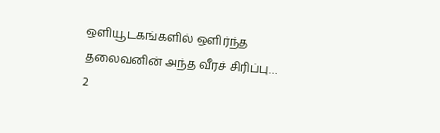ஒளியூடகங்களில் ஒளிர்ந்த தலைவனின் அந்த வீரச் சிரிப்பு…
2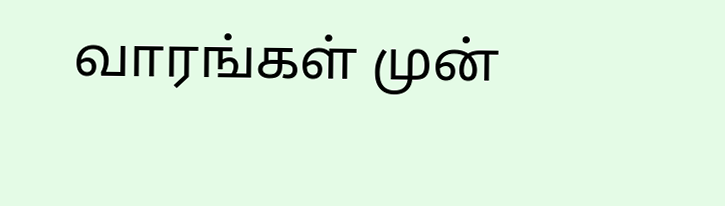வாரங்கள் முன்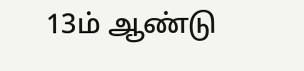13ம் ஆண்டு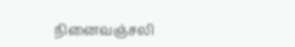நினைவஞ்சலி